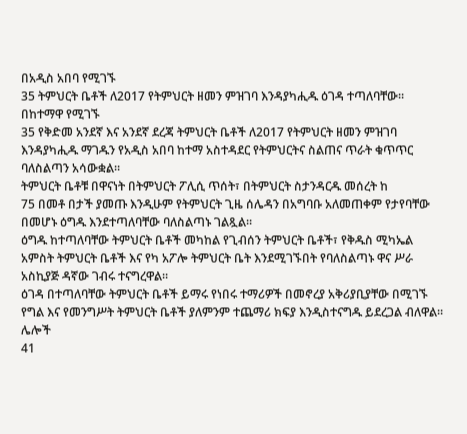በአዲስ አበባ የሚገኙ
35 ትምህርት ቤቶች ለ2017 የትምህርት ዘመን ምዝገባ እንዳያካሒዱ ዕገዳ ተጣለባቸው።
በከተማዋ የሚገኙ
35 የቅድመ አንደኛ እና አንደኛ ደረጃ ትምህርት ቤቶች ለ2017 የትምህርት ዘመን ምዝገባ እንዳያካሒዱ ማገዱን የአዲስ አበባ ከተማ አስተዳደር የትምህርትና ስልጠና ጥራት ቁጥጥር ባለስልጣን አሳውቋል።
ትምህርት ቤቶቹ በዋናነት በትምህርት ፖሊሲ ጥሰት፣ በትምህርት ስታንዳርዱ መሰረት ከ
75 በመቶ በታች ያመጡ እንዲሁም የትምህርት ጊዜ ሰሌዳን በአግባቡ አለመጠቀም የታየባቸው በመሆኑ ዕግዱ እንደተጣለባቸው ባለስልጣኑ ገልጿል።
ዕግዱ ከተጣለባቸው ትምህርት ቤቶች መካከል የጊብሰን ትምህርት ቤቶች፣ የቅዱስ ሚካኤል አምስት ትምህርት ቤቶች እና የካ አፖሎ ትምህርት ቤት እንደሚገኙበት የባለስልጣኑ ዋና ሥራ አስኪያጅ ዳኛው ገብሩ ተናግረዋል።
ዕገዳ በተጣለባቸው ትምህርት ቤቶች ይማሩ የነበሩ ተማሪዎች በመኖረያ አቅሪያቢያቸው በሚገኙ የግል እና የመንግሥት ትምህርት ቤቶች ያለምንም ተጨማሪ ክፍያ እንዲስተናግዱ ይደረጋል ብለዋል።
ሌሎች
41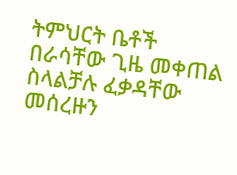ትምህርት ቤቶች በራሳቸው ጊዜ መቀጠል ስላልቻሉ ፈቃዳቸው መሰረዙን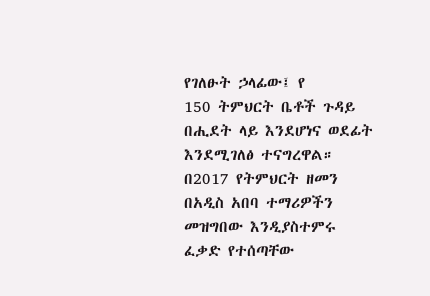የገለፁት ኃላፊው፤ የ
150 ትምህርት ቤቶች ጉዳይ በሒደት ላይ እንደሆነና ወደፊት እንደሚገለፅ ተናግረዋል።
በ2017 የትምህርት ዘመን በአዲስ አበባ ተማሪዎችን መዝግበው እንዲያስተምሩ ፈቃድ የተሰጣቸው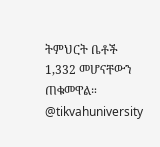ትምህርት ቤቶች
1,332 መሆናቸውን ጠቁመዋል።
@tikvahuniversity